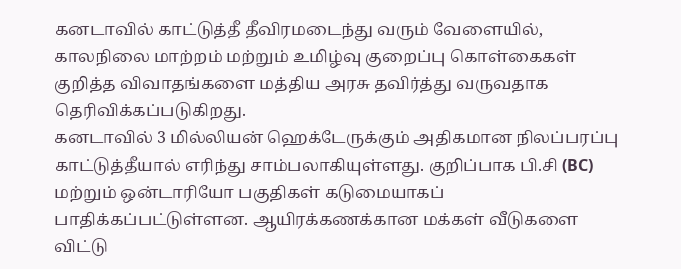கனடாவில் காட்டுத்தீ தீவிரமடைந்து வரும் வேளையில், காலநிலை மாற்றம் மற்றும் உமிழ்வு குறைப்பு கொள்கைகள் குறித்த விவாதங்களை மத்திய அரசு தவிர்த்து வருவதாக தெரிவிக்கப்படுகிறது.
கனடாவில் 3 மில்லியன் ஹெக்டேருக்கும் அதிகமான நிலப்பரப்பு காட்டுத்தீயால் எரிந்து சாம்பலாகியுள்ளது. குறிப்பாக பி.சி (BC) மற்றும் ஒன்டாரியோ பகுதிகள் கடுமையாகப் பாதிக்கப்பட்டுள்ளன. ஆயிரக்கணக்கான மக்கள் வீடுகளை விட்டு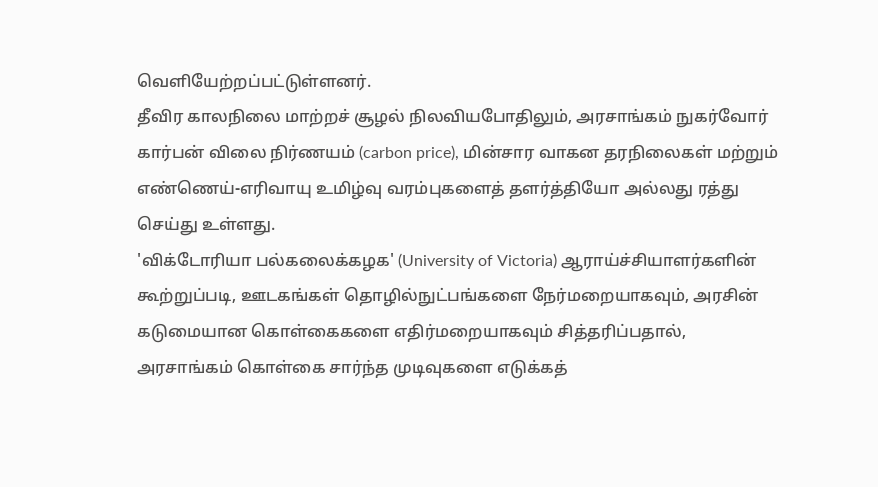வெளியேற்றப்பட்டுள்ளனர்.
தீவிர காலநிலை மாற்றச் சூழல் நிலவியபோதிலும், அரசாங்கம் நுகர்வோர் கார்பன் விலை நிர்ணயம் (carbon price), மின்சார வாகன தரநிலைகள் மற்றும் எண்ணெய்-எரிவாயு உமிழ்வு வரம்புகளைத் தளர்த்தியோ அல்லது ரத்து செய்து உள்ளது.
'விக்டோரியா பல்கலைக்கழக' (University of Victoria) ஆராய்ச்சியாளர்களின் கூற்றுப்படி, ஊடகங்கள் தொழில்நுட்பங்களை நேர்மறையாகவும், அரசின் கடுமையான கொள்கைகளை எதிர்மறையாகவும் சித்தரிப்பதால், அரசாங்கம் கொள்கை சார்ந்த முடிவுகளை எடுக்கத்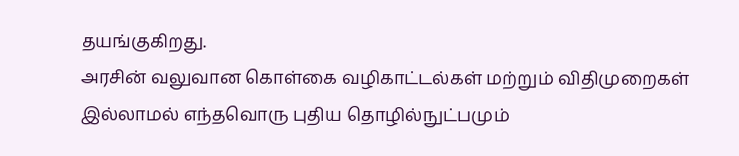தயங்குகிறது.
அரசின் வலுவான கொள்கை வழிகாட்டல்கள் மற்றும் விதிமுறைகள் இல்லாமல் எந்தவொரு புதிய தொழில்நுட்பமும்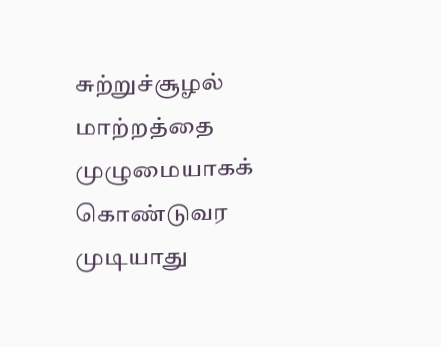சுற்றுச்சூழல் மாற்றத்தை முழுமையாகக் கொண்டுவர முடியாது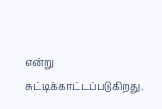என்று சுட்டிக்காட்டப்படுகிறது.